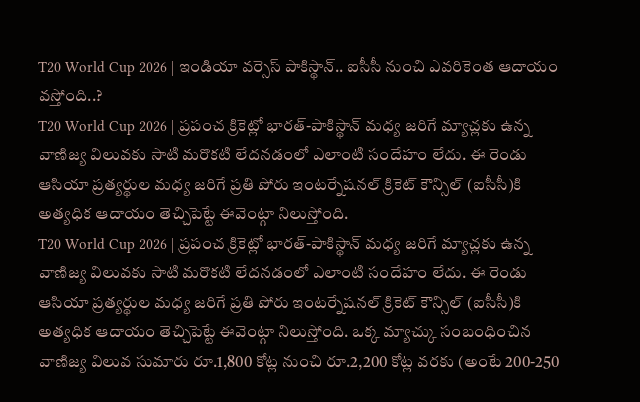T20 World Cup 2026 | ఇండియా వర్సెస్ పాకిస్థాన్.. ఐసీసీ నుంచి ఎవరికెంత ఆదాయం వస్తోంది..?
T20 World Cup 2026 | ప్రపంచ క్రికెట్లో భారత్-పాకిస్థాన్ మధ్య జరిగే మ్యాచ్లకు ఉన్న వాణిజ్య విలువకు సాటి మరొకటి లేదనడంలో ఎలాంటి సందేహం లేదు. ఈ రెండు ఆసియా ప్రత్యర్థుల మధ్య జరిగే ప్రతి పోరు ఇంటర్నేషనల్ క్రికెట్ కౌన్సిల్ (ఐసీసీ)కి అత్యధిక ఆదాయం తెచ్చిపెట్టే ఈవెంట్గా నిలుస్తోంది.
T20 World Cup 2026 | ప్రపంచ క్రికెట్లో భారత్-పాకిస్థాన్ మధ్య జరిగే మ్యాచ్లకు ఉన్న వాణిజ్య విలువకు సాటి మరొకటి లేదనడంలో ఎలాంటి సందేహం లేదు. ఈ రెండు ఆసియా ప్రత్యర్థుల మధ్య జరిగే ప్రతి పోరు ఇంటర్నేషనల్ క్రికెట్ కౌన్సిల్ (ఐసీసీ)కి అత్యధిక ఆదాయం తెచ్చిపెట్టే ఈవెంట్గా నిలుస్తోంది. ఒక్క మ్యాచ్కు సంబంధించిన వాణిజ్య విలువ సుమారు రూ.1,800 కోట్ల నుంచి రూ.2,200 కోట్ల వరకు (అంటే 200-250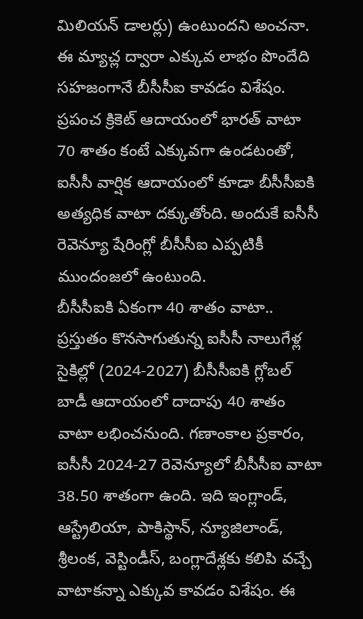మిలియన్ డాలర్లు) ఉంటుందని అంచనా. ఈ మ్యాచ్ల ద్వారా ఎక్కువ లాభం పొందేది సహజంగానే బీసీసీఐ కావడం విశేషం. ప్రపంచ క్రికెట్ ఆదాయంలో భారత్ వాటా 70 శాతం కంటే ఎక్కువగా ఉండటంతో, ఐసీసీ వార్షిక ఆదాయంలో కూడా బీసీసీఐకి అత్యధిక వాటా దక్కుతోంది. అందుకే ఐసీసీ రెవెన్యూ షేరింగ్లో బీసీసీఐ ఎప్పటికీ ముందంజలో ఉంటుంది.
బీసీసీఐకి ఏకంగా 40 శాతం వాటా..
ప్రస్తుతం కొనసాగుతున్న ఐసీసీ నాలుగేళ్ల సైకిల్లో (2024-2027) బీసీసీఐకి గ్లోబల్ బాడీ ఆదాయంలో దాదాపు 40 శాతం వాటా లభించనుంది. గణాంకాల ప్రకారం, ఐసీసీ 2024-27 రెవెన్యూలో బీసీసీఐ వాటా 38.50 శాతంగా ఉంది. ఇది ఇంగ్లాండ్, ఆస్ట్రేలియా, పాకిస్థాన్, న్యూజిలాండ్, శ్రీలంక, వెస్టిండీస్, బంగ్లాదేశ్లకు కలిపి వచ్చే వాటాకన్నా ఎక్కువ కావడం విశేషం. ఈ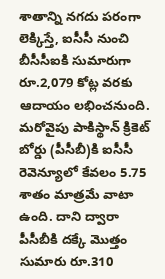శాతాన్ని నగదు పరంగా లెక్కిస్తే, ఐసీసీ నుంచి బీసీసీఐకి సుమారుగా రూ.2,079 కోట్ల వరకు ఆదాయం లభించనుంది. మరోవైపు పాకిస్థాన్ క్రికెట్ బోర్డు (పీసీబీ)కి ఐసీసీ రెవెన్యూలో కేవలం 5.75 శాతం మాత్రమే వాటా ఉంది. దాని ద్వారా పీసీబీకి దక్కే మొత్తం సుమారు రూ.310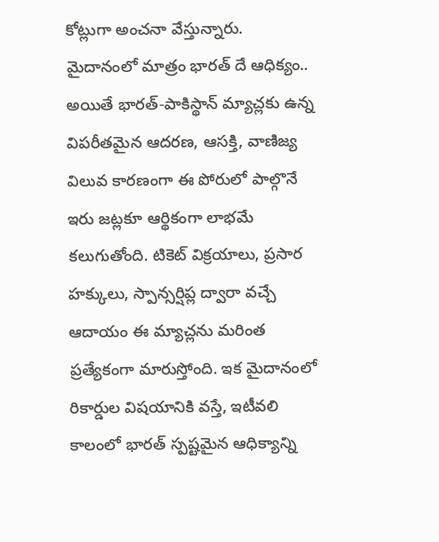కోట్లుగా అంచనా వేస్తున్నారు.
మైదానంలో మాత్రం భారత్ దే ఆధిక్యం..
అయితే భారత్-పాకిస్థాన్ మ్యాచ్లకు ఉన్న విపరీతమైన ఆదరణ, ఆసక్తి, వాణిజ్య విలువ కారణంగా ఈ పోరులో పాల్గొనే ఇరు జట్లకూ ఆర్థికంగా లాభమే కలుగుతోంది. టికెట్ విక్రయాలు, ప్రసార హక్కులు, స్పాన్సర్షిప్ల ద్వారా వచ్చే ఆదాయం ఈ మ్యాచ్లను మరింత ప్రత్యేకంగా మారుస్తోంది. ఇక మైదానంలో రికార్డుల విషయానికి వస్తే, ఇటీవలి కాలంలో భారత్ స్పష్టమైన ఆధిక్యాన్ని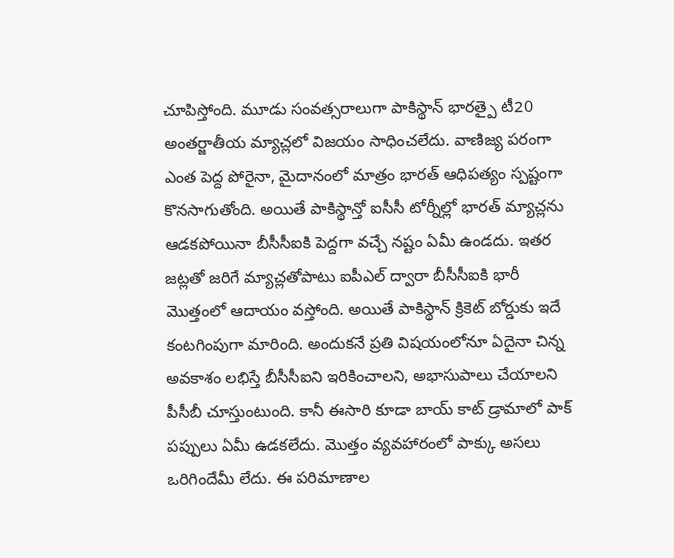చూపిస్తోంది. మూడు సంవత్సరాలుగా పాకిస్థాన్ భారత్పై టీ20 అంతర్జాతీయ మ్యాచ్లలో విజయం సాధించలేదు. వాణిజ్య పరంగా ఎంత పెద్ద పోరైనా, మైదానంలో మాత్రం భారత్ ఆధిపత్యం స్పష్టంగా కొనసాగుతోంది. అయితే పాకిస్థాన్తో ఐసీసీ టోర్నీల్లో భారత్ మ్యాచ్లను ఆడకపోయినా బీసీసీఐకి పెద్దగా వచ్చే నష్టం ఏమీ ఉండదు. ఇతర జట్లతో జరిగే మ్యాచ్లతోపాటు ఐపీఎల్ ద్వారా బీసీసీఐకి భారీ మొత్తంలో ఆదాయం వస్తోంది. అయితే పాకిస్థాన్ క్రికెట్ బోర్డుకు ఇదే కంటగింపుగా మారింది. అందుకనే ప్రతి విషయంలోనూ ఏదైనా చిన్న అవకాశం లభిస్తే బీసీసీఐని ఇరికించాలని, అభాసుపాలు చేయాలని పీసీబీ చూస్తుంటుంది. కానీ ఈసారి కూడా బాయ్ కాట్ డ్రామాలో పాక్ పప్పులు ఏమీ ఉడకలేదు. మొత్తం వ్యవహారంలో పాక్కు అసలు ఒరిగిందేమీ లేదు. ఈ పరిమాణాల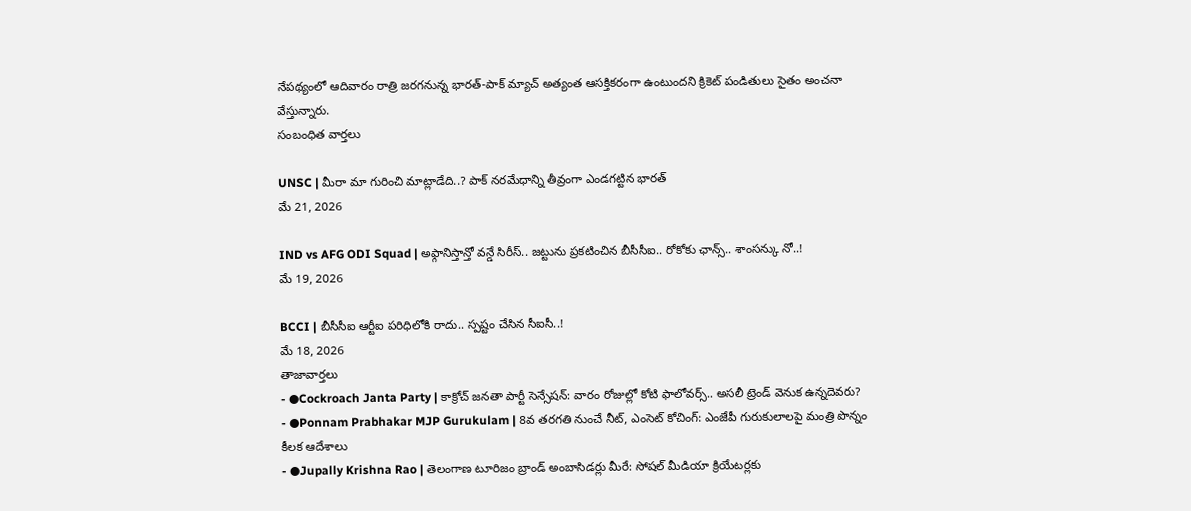నేపథ్యంలో ఆదివారం రాత్రి జరగనున్న భారత్-పాక్ మ్యాచ్ అత్యంత ఆసక్తికరంగా ఉంటుందని క్రికెట్ పండితులు సైతం అంచనా వేస్తున్నారు.
సంబంధిత వార్తలు

UNSC | మీరా మా గురించి మాట్లాడేది..? పాక్ నరమేధాన్ని తీవ్రంగా ఎండగట్టిన భారత్
మే 21, 2026

IND vs AFG ODI Squad | అఫ్గానిస్తాన్తో వన్డే సిరీస్.. జట్టును ప్రకటించిన బీసీసీఐ.. రోకోకు ఛాన్స్.. శాంసన్కు నో..!
మే 19, 2026

BCCI | బీసీసీఐ ఆర్టీఐ పరిధిలోకి రాదు.. స్పష్టం చేసిన సీఐసీ..!
మే 18, 2026
తాజావార్తలు
- ●Cockroach Janta Party | కాక్రోచ్ జనతా పార్టీ సెన్సేషన్: వారం రోజుల్లో కోటి ఫాలోవర్స్.. అసలీ ట్రెండ్ వెనుక ఉన్నదెవరు?
- ●Ponnam Prabhakar MJP Gurukulam | 8వ తరగతి నుంచే నీట్, ఎంసెట్ కోచింగ్: ఎంజేపీ గురుకులాలపై మంత్రి పొన్నం కీలక ఆదేశాలు
- ●Jupally Krishna Rao | తెలంగాణ టూరిజం బ్రాండ్ అంబాసిడర్లు మీరే: సోషల్ మీడియా క్రియేటర్లకు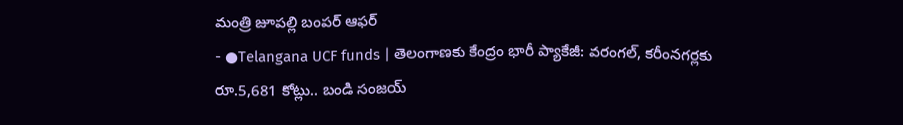మంత్రి జూపల్లి బంపర్ ఆఫర్
- ●Telangana UCF funds | తెలంగాణకు కేంద్రం భారీ ప్యాకేజీ: వరంగల్, కరీంనగర్లకు రూ.5,681 కోట్లు.. బండి సంజయ్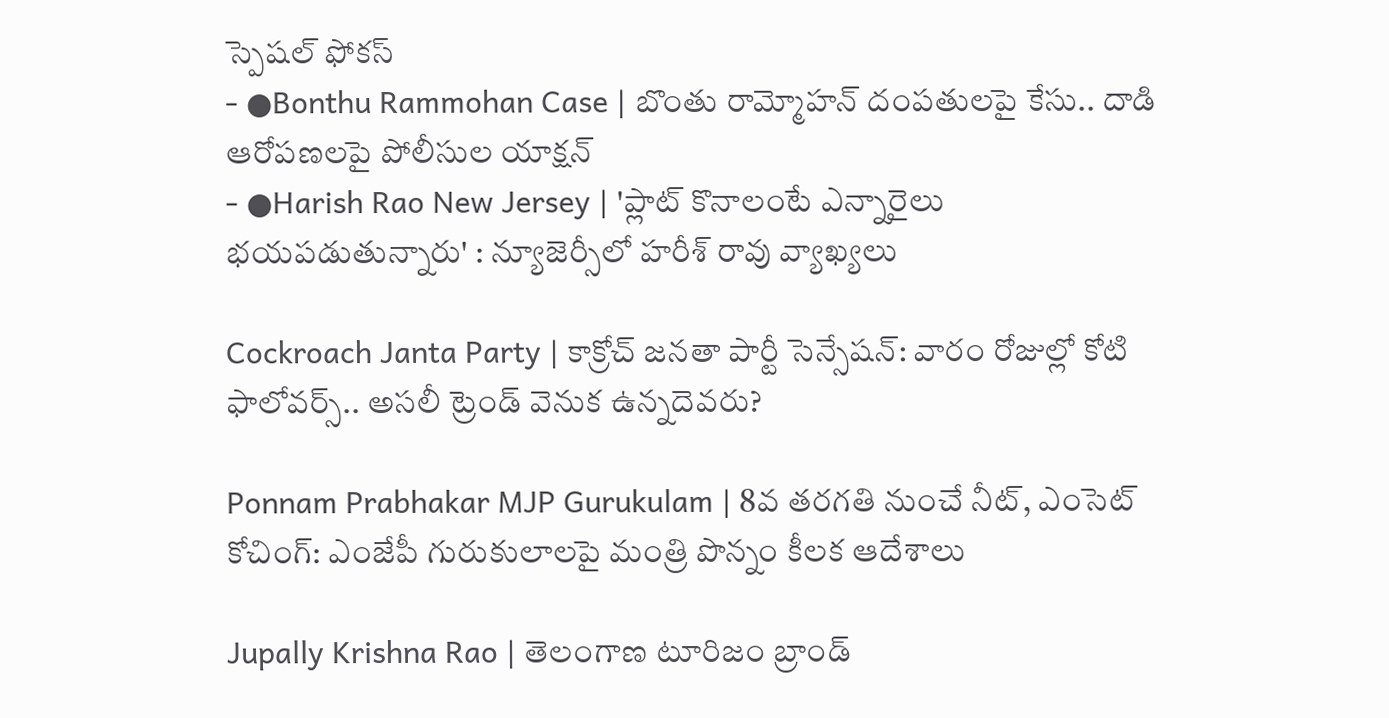స్పెషల్ ఫోకస్
- ●Bonthu Rammohan Case | బొంతు రామ్మోహన్ దంపతులపై కేసు.. దాడి ఆరోపణలపై పోలీసుల యాక్షన్
- ●Harish Rao New Jersey | 'ప్లాట్ కొనాలంటే ఎన్నారైలు భయపడుతున్నారు' : న్యూజెర్సీలో హరీశ్ రావు వ్యాఖ్యలు

Cockroach Janta Party | కాక్రోచ్ జనతా పార్టీ సెన్సేషన్: వారం రోజుల్లో కోటి ఫాలోవర్స్.. అసలీ ట్రెండ్ వెనుక ఉన్నదెవరు?

Ponnam Prabhakar MJP Gurukulam | 8వ తరగతి నుంచే నీట్, ఎంసెట్ కోచింగ్: ఎంజేపీ గురుకులాలపై మంత్రి పొన్నం కీలక ఆదేశాలు

Jupally Krishna Rao | తెలంగాణ టూరిజం బ్రాండ్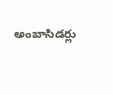అంబాసిడర్లు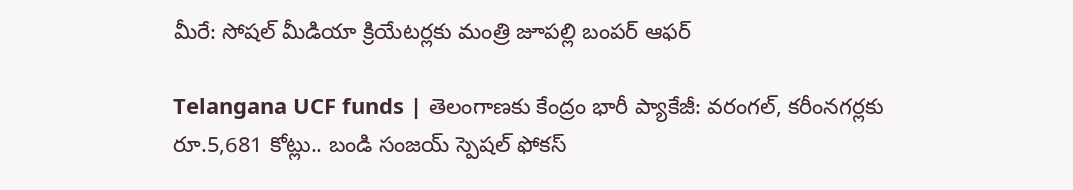మీరే: సోషల్ మీడియా క్రియేటర్లకు మంత్రి జూపల్లి బంపర్ ఆఫర్

Telangana UCF funds | తెలంగాణకు కేంద్రం భారీ ప్యాకేజీ: వరంగల్, కరీంనగర్లకు రూ.5,681 కోట్లు.. బండి సంజయ్ స్పెషల్ ఫోకస్